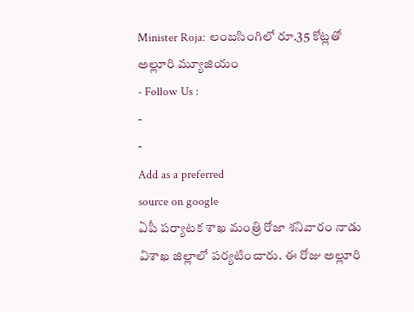Minister Roja: లంబసింగిలో రూ.35 కోట్లతో అల్లూరి మ్యూజియం
- Follow Us :
-
-
Add as a preferred
source on google
ఏపీ పర్యాటక శాఖ మంత్రి రోజా శనివారం నాడు విశాఖ జిల్లాలో పర్యటించారు. ఈ రోజు అల్లూరి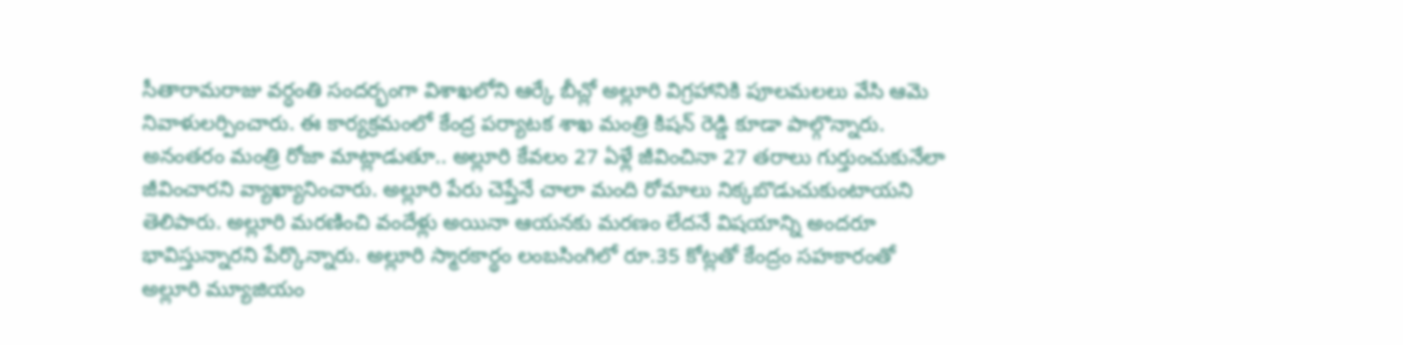సీతారామరాజు వర్ధంతి సందర్భంగా విశాఖలోని ఆర్కే బీచ్లో అల్లూరి విగ్రహానికి పూలమలలు వేసి ఆమె నివాళులర్పించారు. ఈ కార్యక్రమంలో కేంద్ర పర్యాటక శాఖ మంత్రి కిషన్ రెడ్డి కూడా పాల్గొన్నారు. అనంతరం మంత్రి రోజా మాట్లాడుతూ.. అల్లూరి కేవలం 27 ఏళ్లే జీవించినా 27 తరాలు గుర్తుంచుకునేలా జీవించారని వ్యాఖ్యానించారు. అల్లూరి పేరు చెప్తేనే చాలా మంది రోమాలు నిక్కబొడుచుకుంటాయని తెలిపారు. అల్లూరి మరణించి వందేళ్లు అయినా ఆయనకు మరణం లేదనే విషయాన్ని అందరూ భావిస్తున్నారని పేర్కొన్నారు. అల్లూరి స్మారకార్థం లంబసింగిలో రూ.35 కోట్లతో కేంద్రం సహకారంతో అల్లూరి మ్యూజియం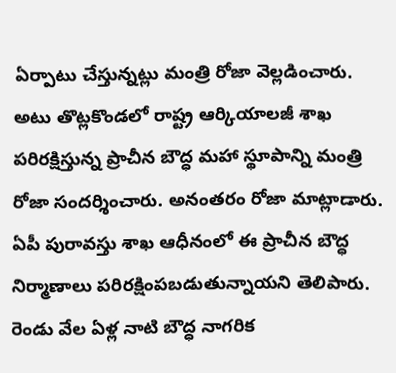ఏర్పాటు చేస్తున్నట్లు మంత్రి రోజా వెల్లడించారు.
అటు తొట్లకొండలో రాష్ట్ర ఆర్కియాలజీ శాఖ పరిరక్షిస్తున్న ప్రాచీన బౌద్ధ మహా స్థూపాన్ని మంత్రి రోజా సందర్శించారు. అనంతరం రోజా మాట్లాడారు. ఏపీ పురావస్తు శాఖ ఆధీనంలో ఈ ప్రాచీన బౌద్ధ నిర్మాణాలు పరిరక్షింపబడుతున్నాయని తెలిపారు. రెండు వేల ఏళ్ల నాటి బౌద్ధ నాగరిక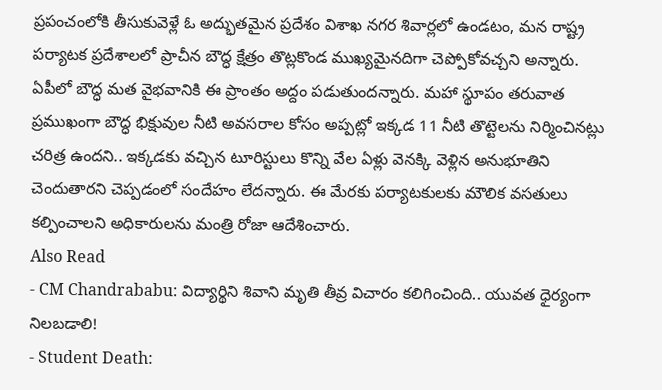ప్రపంచంలోకి తీసుకువెళ్లే ఓ అద్భుతమైన ప్రదేశం విశాఖ నగర శివార్లలో ఉండటం, మన రాష్ట్ర పర్యాటక ప్రదేశాలలో ప్రాచీన బౌద్ధ క్షేత్రం తొట్లకొండ ముఖ్యమైనదిగా చెప్పోకోవచ్చని అన్నారు. ఏపీలో బౌద్ధ మత వైభవానికి ఈ ప్రాంతం అద్దం పడుతుందన్నారు. మహా స్థూపం తరువాత ప్రముఖంగా బౌద్ధ భిక్షువుల నీటి అవసరాల కోసం అప్పట్లో ఇక్కడ 11 నీటి తొట్టెలను నిర్మించినట్లు చరిత్ర ఉందని.. ఇక్కడకు వచ్చిన టూరిస్టులు కొన్ని వేల ఏళ్లు వెనక్కి వెళ్లిన అనుభూతిని చెందుతారని చెప్పడంలో సందేహం లేదన్నారు. ఈ మేరకు పర్యాటకులకు మౌలిక వసతులు కల్పించాలని అధికారులను మంత్రి రోజా ఆదేశించారు.
Also Read
- CM Chandrababu: విద్యార్థిని శివాని మృతి తీవ్ర విచారం కలిగించింది.. యువత ధైర్యంగా నిలబడాలి!
- Student Death: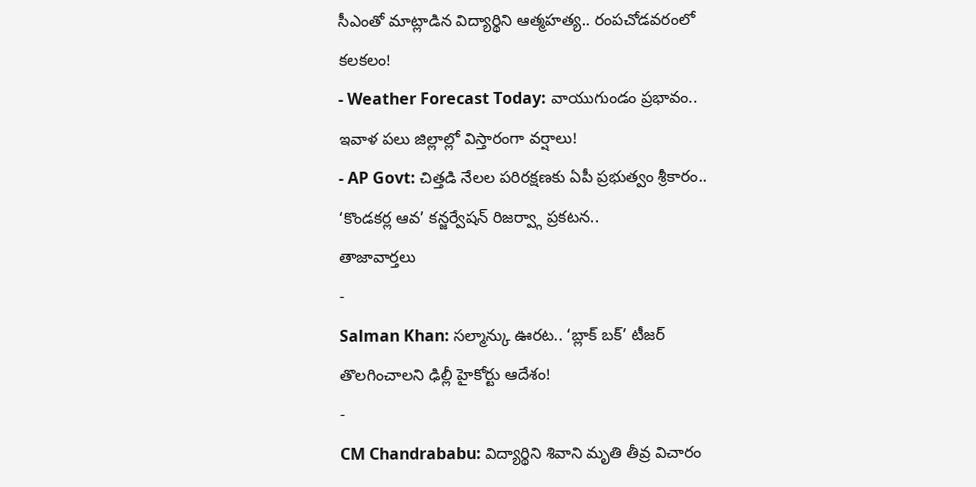సీఎంతో మాట్లాడిన విద్యార్థిని ఆత్మహత్య.. రంపచోడవరంలో కలకలం!
- Weather Forecast Today: వాయుగుండం ప్రభావం.. ఇవాళ పలు జిల్లాల్లో విస్తారంగా వర్షాలు!
- AP Govt: చిత్తడి నేలల పరిరక్షణకు ఏపీ ప్రభుత్వం శ్రీకారం.. ‘కొండకర్ల ఆవ’ కన్జర్వేషన్ రిజర్వ్గా ప్రకటన..
తాజావార్తలు
-
Salman Khan: సల్మాన్కు ఊరట.. ‘బ్లాక్ బక్’ టీజర్ తొలగించాలని ఢిల్లీ హైకోర్టు ఆదేశం!
-
CM Chandrababu: విద్యార్థిని శివాని మృతి తీవ్ర విచారం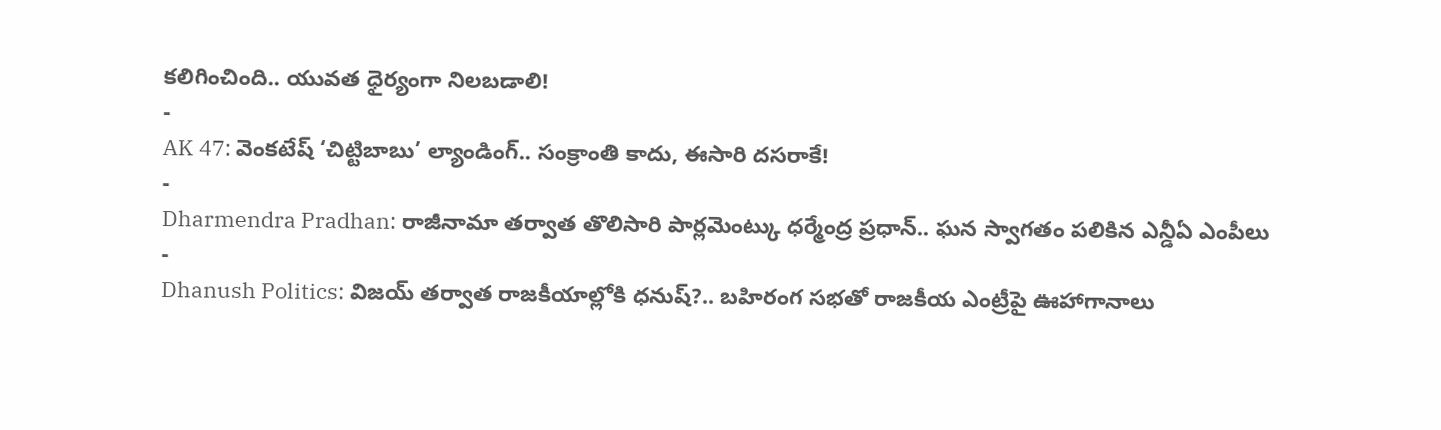కలిగించింది.. యువత ధైర్యంగా నిలబడాలి!
-
AK 47: వెంకటేష్ ‘చిట్టిబాబు’ ల్యాండింగ్.. సంక్రాంతి కాదు, ఈసారి దసరాకే!
-
Dharmendra Pradhan: రాజీనామా తర్వాత తొలిసారి పార్లమెంట్కు ధర్మేంద్ర ప్రధాన్.. ఘన స్వాగతం పలికిన ఎన్డీఏ ఎంపీలు
-
Dhanush Politics: విజయ్ తర్వాత రాజకీయాల్లోకి ధనుష్?.. బహిరంగ సభతో రాజకీయ ఎంట్రీపై ఊహాగానాలు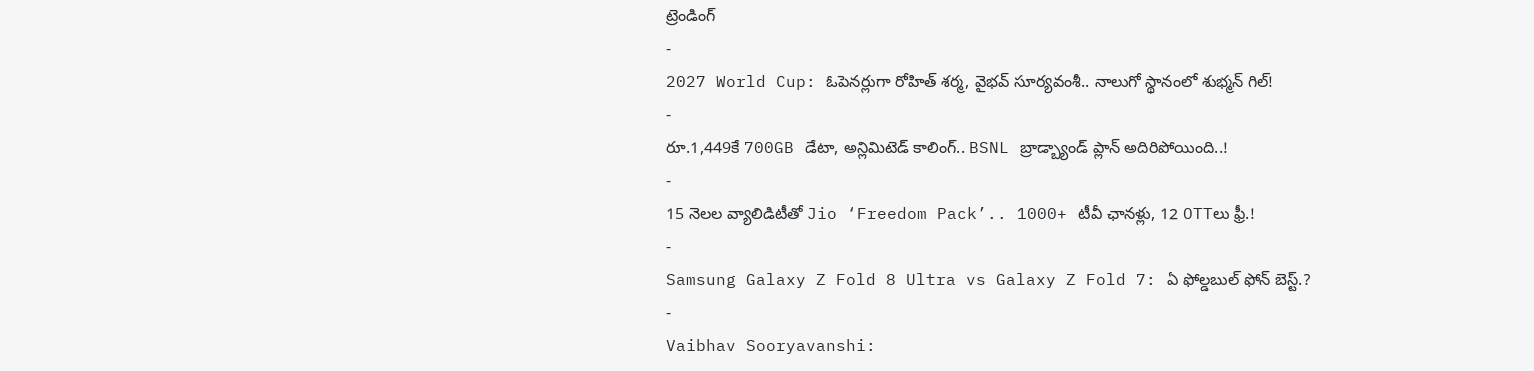ట్రెండింగ్
-
2027 World Cup: ఓపెనర్లుగా రోహిత్ శర్మ, వైభవ్ సూర్యవంశీ.. నాలుగో స్థానంలో శుభ్మన్ గిల్!
-
రూ.1,449కే 700GB డేటా, అన్లిమిటెడ్ కాలింగ్.. BSNL బ్రాడ్బ్యాండ్ ప్లాన్ అదిరిపోయింది..!
-
15 నెలల వ్యాలిడిటీతో Jio ‘Freedom Pack’.. 1000+ టీవీ ఛానళ్లు, 12 OTTలు ఫ్రీ.!
-
Samsung Galaxy Z Fold 8 Ultra vs Galaxy Z Fold 7: ఏ ఫోల్డబుల్ ఫోన్ బెస్ట్.?
-
Vaibhav Sooryavanshi: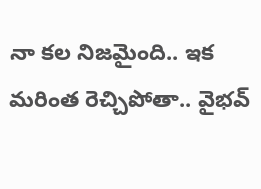నా కల నిజమైంది.. ఇక మరింత రెచ్చిపోతా.. వైభవ్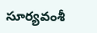సూర్యవంశీ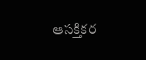ఆసక్తికర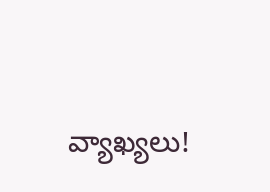వ్యాఖ్యలు!